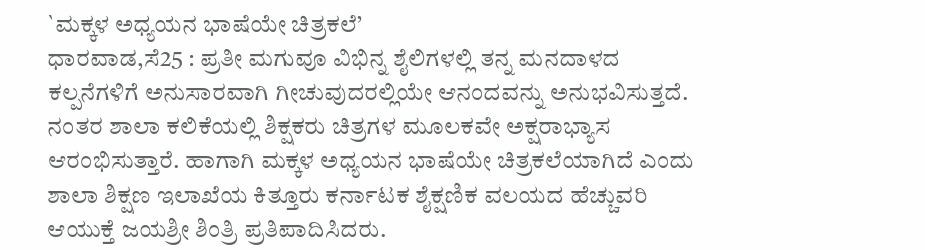`ಮಕ್ಕಳ ಅಧ್ಯಯನ ಭಾಷೆಯೇ ಚಿತ್ರಕಲೆ’
ಧಾರವಾಡ,ಸೆ25 : ಪ್ರತೀ ಮಗುವೂ ವಿಭಿನ್ನ ಶೈಲಿಗಳಲ್ಲಿ ತನ್ನ ಮನದಾಳದ ಕಲ್ಪನೆಗಳಿಗೆ ಅನುಸಾರವಾಗಿ ಗೀಚುವುದರಲ್ಲಿಯೇ ಆನಂದವನ್ನು ಅನುಭವಿಸುತ್ತದೆ. ನಂತರ ಶಾಲಾ ಕಲಿಕೆಯಲ್ಲಿ ಶಿಕ್ಷಕರು ಚಿತ್ರಗಳ ಮೂಲಕವೇ ಅಕ್ಷರಾಭ್ಯಾಸ ಆರಂಭಿಸುತ್ತಾರೆ. ಹಾಗಾಗಿ ಮಕ್ಕಳ ಅಧ್ಯಯನ ಭಾಷೆಯೇ ಚಿತ್ರಕಲೆಯಾಗಿದೆ ಎಂದು ಶಾಲಾ ಶಿಕ್ಷಣ ಇಲಾಖೆಯ ಕಿತ್ತೂರು ಕರ್ನಾಟಕ ಶೈಕ್ಷಣಿಕ ವಲಯದ ಹೆಚ್ಚುವರಿ ಆಯುಕ್ತೆ ಜಯಶ್ರೀ ಶಿಂತ್ರಿ ಪ್ರತಿಪಾದಿಸಿದರು.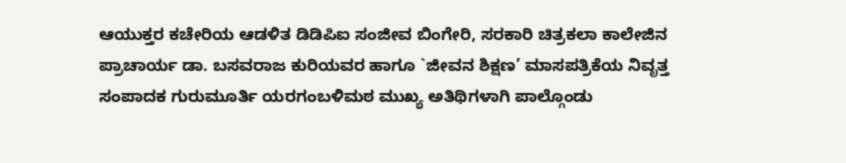ಆಯುಕ್ತರ ಕಚೇರಿಯ ಆಡಳಿತ ಡಿಡಿಪಿಐ ಸಂಜೀವ ಬಿಂಗೇರಿ, ಸರಕಾರಿ ಚಿತ್ರಕಲಾ ಕಾಲೇಜಿನ ಪ್ರಾಚಾರ್ಯ ಡಾ. ಬಸವರಾಜ ಕುರಿಯವರ ಹಾಗೂ `ಜೀವನ ಶಿಕ್ಷಣ’ ಮಾಸಪತ್ರಿಕೆಯ ನಿವೃತ್ತ ಸಂಪಾದಕ ಗುರುಮೂರ್ತಿ ಯರಗಂಬಳಿಮಠ ಮುಖ್ಯ ಅತಿಥಿಗಳಾಗಿ ಪಾಲ್ಗೊಂಡು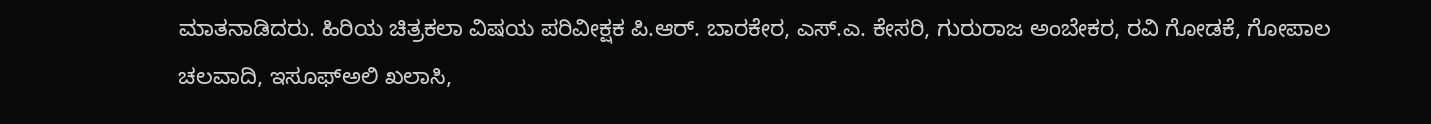ಮಾತನಾಡಿದರು. ಹಿರಿಯ ಚಿತ್ರಕಲಾ ವಿಷಯ ಪರಿವೀಕ್ಷಕ ಪಿ.ಆರ್. ಬಾರಕೇರ, ಎಸ್.ಎ. ಕೇಸರಿ, ಗುರುರಾಜ ಅಂಬೇಕರ, ರವಿ ಗೋಡಕೆ, ಗೋಪಾಲ ಚಲವಾದಿ, ಇಸೂಫ್‍ಅಲಿ ಖಲಾಸಿ,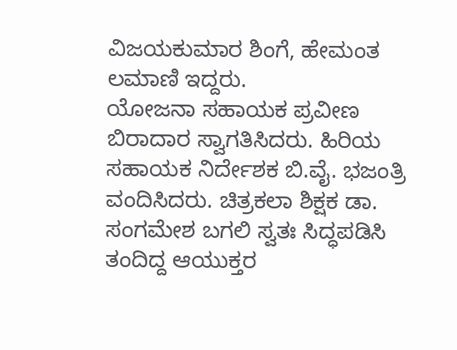ವಿಜಯಕುಮಾರ ಶಿಂಗೆ, ಹೇಮಂತ ಲಮಾಣಿ ಇದ್ದರು.
ಯೋಜನಾ ಸಹಾಯಕ ಪ್ರವೀಣ ಬಿರಾದಾರ ಸ್ವಾಗತಿಸಿದರು. ಹಿರಿಯ ಸಹಾಯಕ ನಿರ್ದೇಶಕ ಬಿ.ವೈ. ಭಜಂತ್ರಿ ವಂದಿಸಿದರು. ಚಿತ್ರಕಲಾ ಶಿಕ್ಷಕ ಡಾ. ಸಂಗಮೇಶ ಬಗಲಿ ಸ್ವತಃ ಸಿದ್ಧಪಡಿಸಿ ತಂದಿದ್ದ ಆಯುಕ್ತರ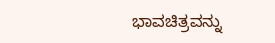ಭಾವಚಿತ್ರವನ್ನು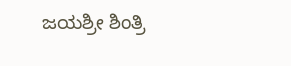ಜಯಶ್ರೀ ಶಿಂತ್ರಿ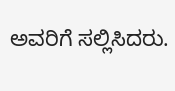ಅವರಿಗೆ ಸಲ್ಲಿಸಿದರು.